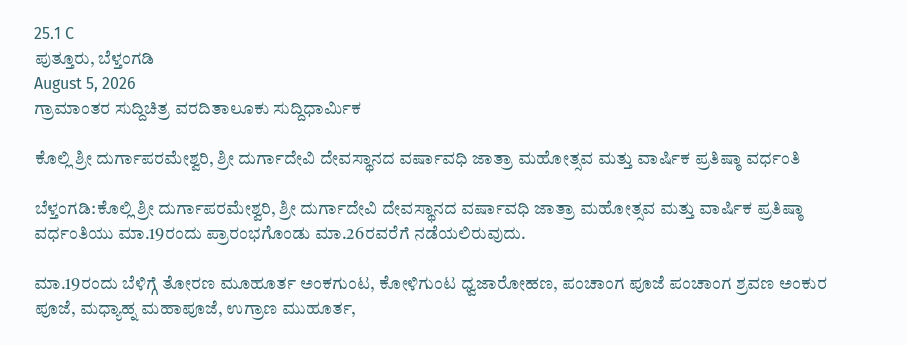25.1 C
ಪುತ್ತೂರು, ಬೆಳ್ತಂಗಡಿ
August 5, 2026
ಗ್ರಾಮಾಂತರ ಸುದ್ದಿಚಿತ್ರ ವರದಿತಾಲೂಕು ಸುದ್ದಿಧಾರ್ಮಿಕ

ಕೊಲ್ಲಿ ಶ್ರೀ ದುರ್ಗಾಪರಮೇಶ್ವರಿ, ಶ್ರೀ ದುರ್ಗಾದೇವಿ ದೇವಸ್ಥಾನದ ವರ್ಷಾವಧಿ ಜಾತ್ರಾ ಮಹೋತ್ಸವ ಮತ್ತು ವಾರ್ಷಿಕ ಪ್ರತಿಷ್ಠಾ ವರ್ಧಂತಿ

ಬೆಳ್ತಂಗಡಿ:ಕೊಲ್ಲಿ ಶ್ರೀ ದುರ್ಗಾಪರಮೇಶ್ವರಿ, ಶ್ರೀ ದುರ್ಗಾದೇವಿ ದೇವಸ್ಥಾನದ ವರ್ಷಾವಧಿ ಜಾತ್ರಾ ಮಹೋತ್ಸವ ಮತ್ತು ವಾರ್ಷಿಕ ಪ್ರತಿಷ್ಠಾ ವರ್ಧಂತಿಯು ಮಾ.19ರಂದು ಪ್ರಾರಂಭಗೊಂಡು ಮಾ.26ರವರೆಗೆ ನಡೆಯಲಿರುವುದು.

ಮಾ.19ರಂದು ಬೆಳಿಗ್ಗೆ ತೋರಣ ಮೂಹೂರ್ತ ಅಂಕಗುಂಟ, ಕೋಳಿಗುಂಟ ಧ್ವಜಾರೋಹಣ, ಪಂಚಾಂಗ ಪೂಜೆ ಪಂಚಾಂಗ ಶ್ರವಣ ಅಂಕುರ ಪೂಜೆ, ಮಧ್ಯಾಹ್ನ ಮಹಾಪೂಜೆ, ಉಗ್ರಾಣ ಮುಹೂರ್ತ,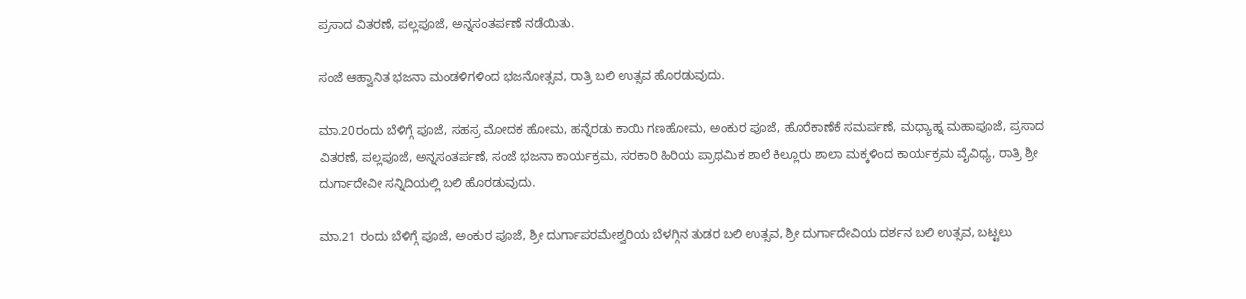ಪ್ರಸಾದ ವಿತರಣೆ, ಪಲ್ಲಪೂಜೆ, ಅನ್ನಸಂತರ್ಪಣೆ ನಡೆಯಿತು.

ಸಂಜೆ ಆಹ್ವಾನಿತ ಭಜನಾ ಮಂಡಳಿಗಳಿಂದ ಭಜನೋತ್ಸವ, ರಾತ್ರಿ ಬಲಿ ಉತ್ಸವ ಹೊರಡುವುದು.

ಮಾ.20ರಂದು ಬೆಳಿಗ್ಗೆ ಪೂಜೆ, ಸಹಸ್ರ ಮೋದಕ ಹೋಮ, ಹನ್ನೆರಡು ಕಾಯಿ ಗಣಹೋಮ, ಅಂಕುರ ಪೂಜೆ, ಹೊರೆಕಾಣೆಕೆ ಸಮರ್ಪಣೆ, ಮಧ್ಯಾಹ್ನ ಮಹಾಪೂಜೆ, ಪ್ರಸಾದ ವಿತರಣೆ, ಪಲ್ಲಪೂಜೆ, ಅನ್ನಸಂತರ್ಪಣೆ, ಸಂಜೆ ಭಜನಾ ಕಾರ್ಯಕ್ರಮ, ಸರಕಾರಿ ಹಿರಿಯ ಪ್ರಾಥಮಿಕ ಶಾಲೆ ಕಿಲ್ಲೂರು ಶಾಲಾ ಮಕ್ಕಳಿಂದ ಕಾರ್ಯಕ್ರಮ ವೈವಿಧ್ಯ, ರಾತ್ರಿ ಶ್ರೀ ದುರ್ಗಾದೇವೀ ಸನ್ನಿದಿಯಲ್ಲಿ ಬಲಿ ಹೊರಡುವುದು.

ಮಾ.21 ರಂದು ಬೆಳಿಗ್ಗೆ ಪೂಜೆ, ಅಂಕುರ ಪೂಜೆ, ಶ್ರೀ ದುರ್ಗಾಪರಮೇಶ್ವರಿಯ ಬೆಳಗ್ಗಿನ ತುಡರ ಬಲಿ ಉತ್ಸವ, ಶ್ರೀ ದುರ್ಗಾದೇವಿಯ ದರ್ಶನ ಬಲಿ ಉತ್ಸವ, ಬಟ್ಟಲು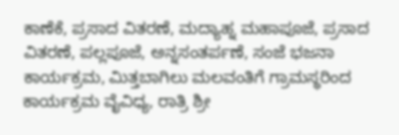ಕಾಣೆಕೆ, ಪ್ರಸಾದ ವಿತರಣೆ, ಮದ್ಯಾಹ್ನ ಮಹಾಪೂಜೆ, ಪ್ರಸಾದ ವಿತರಣೆ, ಪಲ್ಲಪೂಜೆ, ಅನ್ನಸಂತರ್ಪಣೆ, ಸಂಜೆ ಭಜನಾ ಕಾರ್ಯಕ್ರಮ, ಮಿತ್ತಬಾಗಿಲು ಮಲವಂತಿಗೆ ಗ್ರಾಮಸ್ಥರಿಂದ ಕಾರ್ಯಕ್ರಮ ವೈವಿಧ್ಯ, ರಾತ್ರಿ ಶ್ರೀ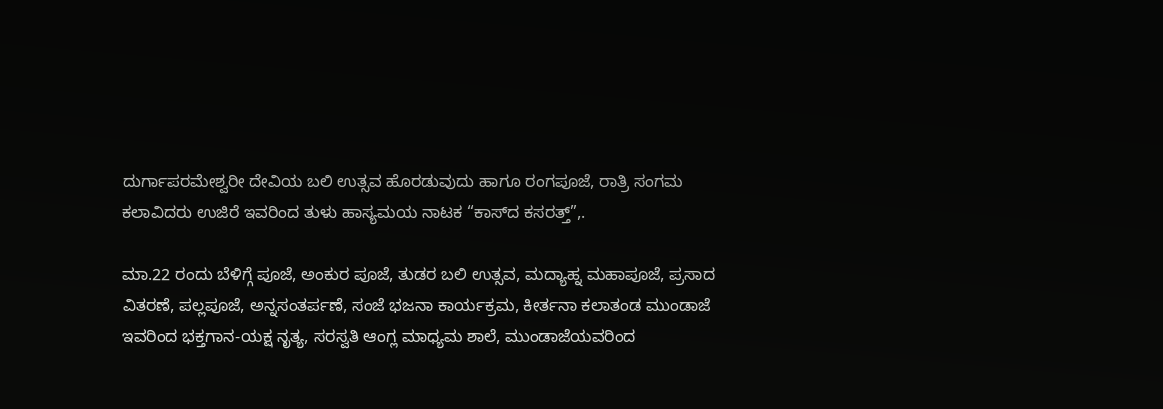ದುರ್ಗಾಪರಮೇಶ್ವರೀ ದೇವಿಯ ಬಲಿ ಉತ್ಸವ ಹೊರಡುವುದು ಹಾಗೂ ರಂಗಪೂಜೆ, ರಾತ್ರಿ ಸಂಗಮ ಕಲಾವಿದರು ಉಜಿರೆ ಇವರಿಂದ ತುಳು ಹಾಸ್ಯಮಯ ನಾಟಕ “ಕಾಸ್‌ದ ಕಸರತ್ತ್”,.

ಮಾ.22 ರಂದು ಬೆಳಿಗ್ಗೆ ಪೂಜೆ, ಅಂಕುರ ಪೂಜೆ, ತುಡರ ಬಲಿ ಉತ್ಸವ, ಮದ್ಯಾಹ್ನ ಮಹಾಪೂಜೆ, ಪ್ರಸಾದ ವಿತರಣೆ, ಪಲ್ಲಪೂಜೆ, ಅನ್ನಸಂತರ್ಪಣೆ, ಸಂಜೆ ಭಜನಾ ಕಾರ್ಯಕ್ರಮ, ಕೀರ್ತನಾ ಕಲಾತಂಡ ಮುಂಡಾಜೆ ಇವರಿಂದ ಭಕ್ತಗಾನ-ಯಕ್ಷ ನೃತ್ಯ, ಸರಸ್ವತಿ ಆಂಗ್ಲ ಮಾಧ್ಯಮ ಶಾಲೆ, ಮುಂಡಾಜೆಯವರಿಂದ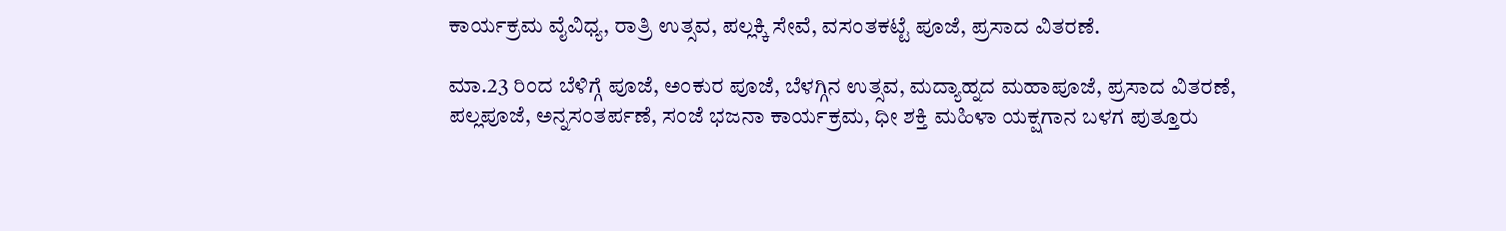ಕಾರ್ಯಕ್ರಮ ವೈವಿಧ್ಯ, ರಾತ್ರಿ ಉತ್ಸವ, ಪಲ್ಲಕ್ಕಿ ಸೇವೆ, ವಸಂತಕಟ್ಟೆ ಪೂಜೆ, ಪ್ರಸಾದ ವಿತರಣೆ.

ಮಾ.23 ರಿಂದ ಬೆಳಿಗ್ಗೆ ಪೂಜೆ, ಅಂಕುರ ಪೂಜೆ, ಬೆಳಗ್ಗಿನ ಉತ್ಸವ, ಮದ್ಯಾಹ್ನದ ಮಹಾಪೂಜೆ, ಪ್ರಸಾದ ವಿತರಣೆ, ಪಲ್ಲಪೂಜೆ, ಅನ್ನಸಂತರ್ಪಣೆ, ಸಂಜೆ ಭಜನಾ ಕಾರ್ಯಕ್ರಮ, ಧೀ ಶಕ್ತಿ ಮಹಿಳಾ ಯಕ್ಷಗಾನ ಬಳಗ ಪುತ್ತೂರು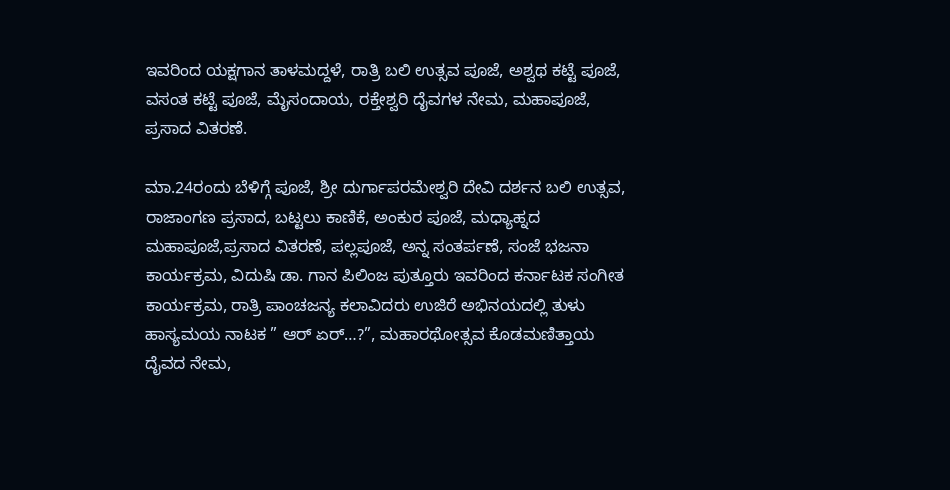ಇವರಿಂದ ಯಕ್ಷಗಾನ ತಾಳಮದ್ದಳೆ, ರಾತ್ರಿ ಬಲಿ ಉತ್ಸವ ಪೂಜೆ, ಅಶ್ವಥ ಕಟ್ಟೆ ಪೂಜೆ, ವಸಂತ ಕಟ್ಟೆ ಪೂಜೆ, ಮೈಸಂದಾಯ, ರಕ್ತೇಶ್ವರಿ ದೈವಗಳ ನೇಮ, ಮಹಾಪೂಜೆ, ಪ್ರಸಾದ ವಿತರಣೆ.

ಮಾ.24ರಂದು ಬೆಳಿಗ್ಗೆ ಪೂಜೆ, ಶ್ರೀ ದುರ್ಗಾಪರಮೇಶ್ವರಿ ದೇವಿ ದರ್ಶನ ಬಲಿ ಉತ್ಸವ, ರಾಜಾಂಗಣ ಪ್ರಸಾದ, ಬಟ್ಟಲು ಕಾಣಿಕೆ, ಅಂಕುರ ಪೂಜೆ, ಮಧ್ಯಾಹ್ನದ ಮಹಾಪೂಜೆ,ಪ್ರಸಾದ ವಿತರಣೆ, ಪಲ್ಲಪೂಜೆ, ಅನ್ನ ಸಂತರ್ಪಣೆ, ಸಂಜೆ ಭಜನಾ ಕಾರ್ಯಕ್ರಮ, ವಿದುಷಿ ಡಾ. ಗಾನ ಪಿಲಿಂಜ ಪುತ್ತೂರು ಇವರಿಂದ ಕರ್ನಾಟಕ ಸಂಗೀತ ಕಾರ್ಯಕ್ರಮ, ರಾತ್ರಿ ಪಾಂಚಜನ್ಯ ಕಲಾವಿದರು ಉಜಿರೆ ಅಭಿನಯದಲ್ಲಿ ತುಳು ಹಾಸ್ಯಮಯ ನಾಟಕ ” ಆರ್ ಏರ್…?”, ಮಹಾರಥೋತ್ಸವ ಕೊಡಮಣಿತ್ತಾಯ ದೈವದ ನೇಮ,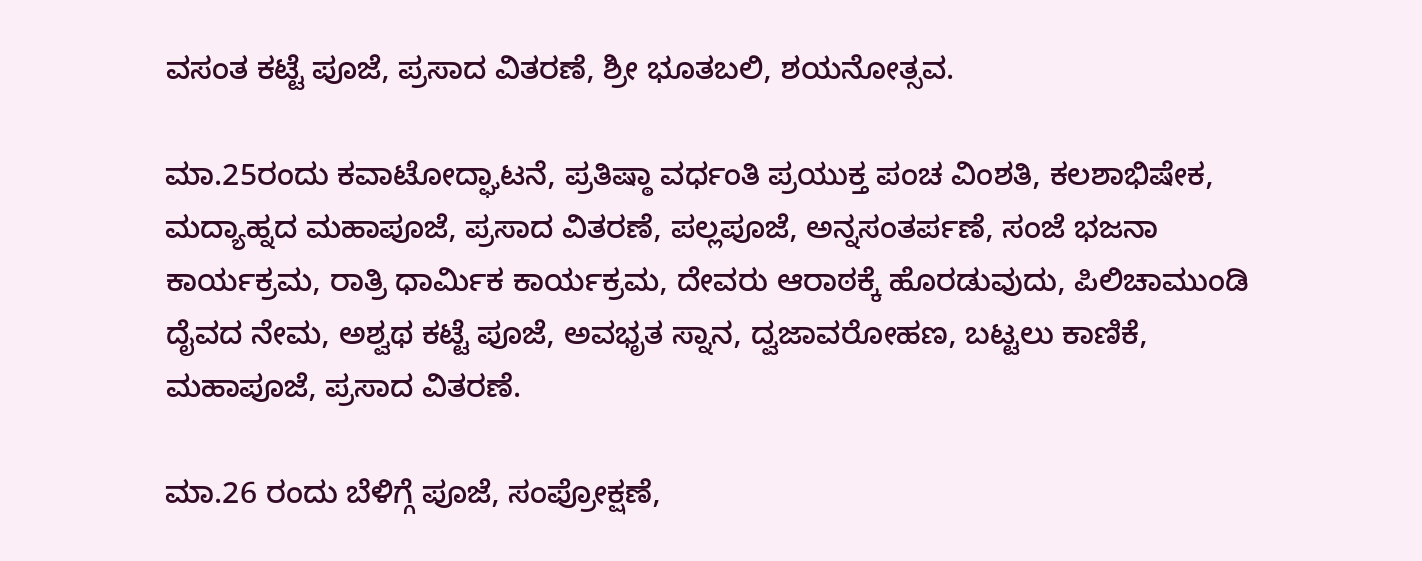ವಸಂತ ಕಟ್ಟೆ ಪೂಜೆ, ಪ್ರಸಾದ ವಿತರಣೆ, ಶ್ರೀ ಭೂತಬಲಿ, ಶಯನೋತ್ಸವ.

ಮಾ.25ರಂದು ಕವಾಟೋದ್ಘಾಟನೆ, ಪ್ರತಿಷ್ಠಾ ವರ್ಧಂತಿ ಪ್ರಯುಕ್ತ ಪಂಚ ವಿಂಶತಿ, ಕಲಶಾಭಿಷೇಕ, ಮದ್ಯಾಹ್ನದ ಮಹಾಪೂಜೆ, ಪ್ರಸಾದ ವಿತರಣೆ, ಪಲ್ಲಪೂಜೆ, ಅನ್ನಸಂತರ್ಪಣೆ, ಸಂಜೆ ಭಜನಾ ಕಾರ್ಯಕ್ರಮ, ರಾತ್ರಿ ಧಾರ್ಮಿಕ ಕಾರ್ಯಕ್ರಮ, ದೇವರು ಆರಾಠಕ್ಕೆ ಹೊರಡುವುದು, ಪಿಲಿಚಾಮುಂಡಿ ದೈವದ ನೇಮ, ಅಶ್ವಥ ಕಟ್ಟೆ ಪೂಜೆ, ಅವಭೃತ ಸ್ನಾನ, ದ್ವಜಾವರೋಹಣ, ಬಟ್ಟಲು ಕಾಣಿಕೆ, ಮಹಾಪೂಜೆ, ಪ್ರಸಾದ ವಿತರಣೆ.

ಮಾ.26 ರಂದು ಬೆಳಿಗ್ಗೆ ಪೂಜೆ, ಸಂಪ್ರೋಕ್ಷಣೆ,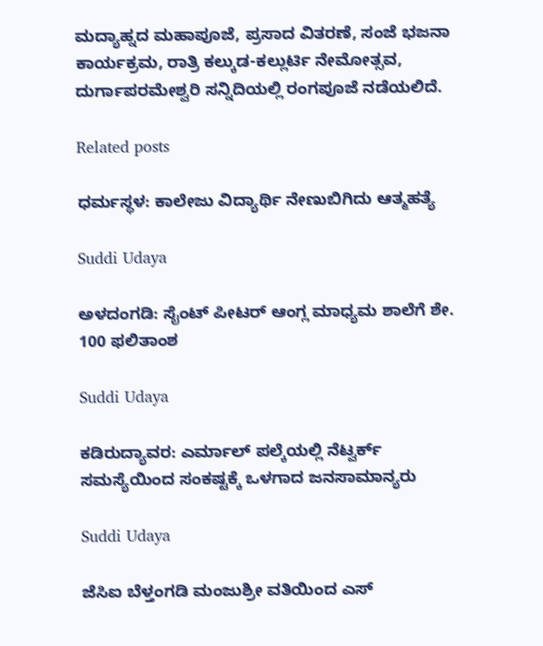ಮದ್ಯಾಹ್ನದ ಮಹಾಪೂಜೆ, ಪ್ರಸಾದ ವಿತರಣೆ, ಸಂಜೆ ಭಜನಾ ಕಾರ್ಯಕ್ರಮ, ರಾತ್ರಿ ಕಲ್ಕುಡ-ಕಲ್ಲುರ್ಟಿ ನೇಮೋತ್ಸವ, ದುರ್ಗಾಪರಮೇಶ್ವರಿ ಸನ್ನಿದಿಯಲ್ಲಿ ರಂಗಪೂಜೆ ನಡೆಯಲಿದೆ.

Related posts

ಧರ್ಮಸ್ಥಳ: ಕಾಲೇಜು ವಿದ್ಯಾರ್ಥಿ ನೇಣುಬಿಗಿದು ಆತ್ಮಹತ್ಯೆ

Suddi Udaya

ಅಳದಂಗಡಿ: ಸೈಂಟ್ ಪೀಟರ್ ಆಂಗ್ಲ ಮಾಧ್ಯಮ ಶಾಲೆಗೆ ಶೇ. 100 ಫಲಿತಾಂಶ

Suddi Udaya

ಕಡಿರುದ್ಯಾವರ: ಎರ್ಮಾಲ್ ಪಲ್ಕೆಯಲ್ಲಿ ನೆಟ್ವರ್ಕ್ ಸಮಸ್ಯೆಯಿಂದ ಸಂಕಷ್ಟಕ್ಕೆ ಒಳಗಾದ ಜನಸಾಮಾನ್ಯರು

Suddi Udaya

ಜೆಸಿಐ ಬೆಳ್ತಂಗಡಿ ಮಂಜುಶ್ರೀ ವತಿಯಿಂದ ಎಸ್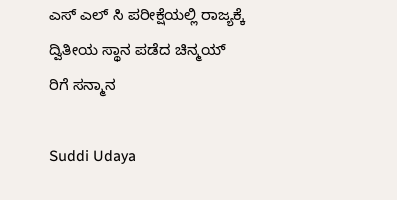ಎಸ್ ಎಲ್ ಸಿ ಪರೀಕ್ಷೆಯಲ್ಲಿ ರಾಜ್ಯಕ್ಕೆ ದ್ವಿತೀಯ ಸ್ಥಾನ ಪಡೆದ ಚಿನ್ಮಯ್ ರಿಗೆ ಸನ್ಮಾನ

Suddi Udaya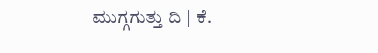ಮುಗ್ಗಗುತ್ತು ದಿ | ಕೆ.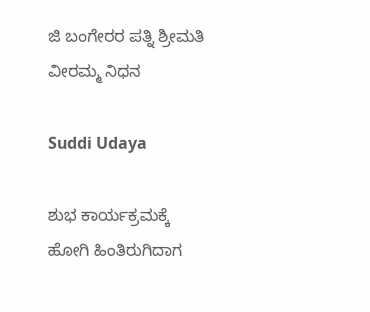ಜಿ ಬಂಗೇರರ ಪತ್ನಿ ಶ್ರೀಮತಿ ವೀರಮ್ಮ ನಿಧನ

Suddi Udaya

ಶುಭ ಕಾರ್ಯಕ್ರಮಕ್ಕೆ ಹೋಗಿ ಹಿಂತಿರುಗಿದಾಗ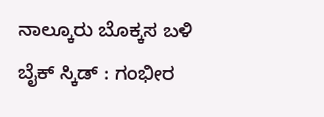ನಾಲ್ಕೂರು ಬೊಕ್ಕಸ ಬಳಿ ಬೈಕ್ ಸ್ಕಿಡ್ : ಗಂಭೀರ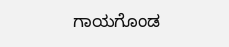ಗಾಯಗೊಂಡ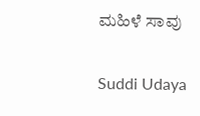ಮಹಿಳೆ ಸಾವು

Suddi Udaya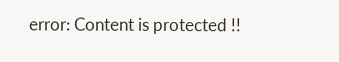error: Content is protected !!